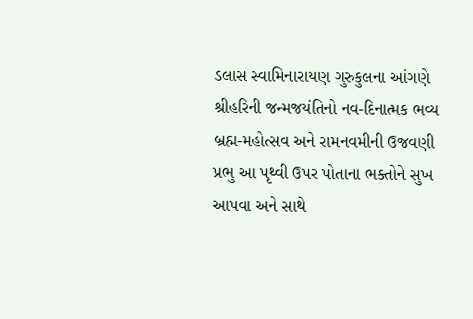ડલાસ સ્વામિનારાયણ ગુરુકુલના આંગણે શ્રીહરિની જન્મજયંતિનો નવ-દિનાત્મક ભવ્ય બ્રહ્મ-મહોત્સવ અને રામનવમીની ઉજવણી
પ્રભુ આ પૃથ્વી ઉપર પોતાના ભક્તોને સુખ આપવા અને સાથે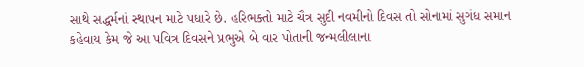સાથે સદ્ધર્મનાં સ્થાપન માટે પધારે છે. હરિભક્તો માટે ચૈત્ર સુદી નવમીનો દિવસ તો સોનામાં સુગંધ સમાન કહેવાય કેમ જે આ પવિત્ર દિવસને પ્રભુએ બે વાર પોતાની જન્મલીલાના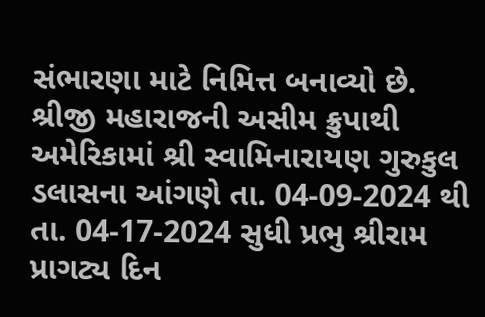સંભારણા માટે નિમિત્ત બનાવ્યો છે. શ્રીજી મહારાજની અસીમ ક્રુપાથી અમેરિકામાં શ્રી સ્વામિનારાયણ ગુરુકુલ ડલાસના આંગણે તા. 04-09-2024 થી તા. 04-17-2024 સુધી પ્રભુ શ્રીરામ પ્રાગટ્ય દિન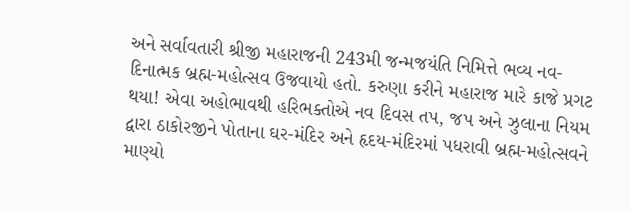અને સર્વાવતારી શ્રીજી મહારાજની 243મી જન્મજયંતિ નિમિત્તે ભવ્ય નવ-દિનાત્મક બ્રહ્મ-મહોત્સવ ઉજવાયો હતો. કરુણા કરીને મહારાજ મારે કાજે પ્રગટ થયા! એવા અહોભાવથી હરિભક્તોએ નવ દિવસ તપ, જપ અને ઝુલાના નિયમ દ્વારા ઠાકોરજીને પોતાના ઘર-મંદિર અને હૃદય-મંદિરમાં પધરાવી બ્રહ્મ-મહોત્સવને માણ્યો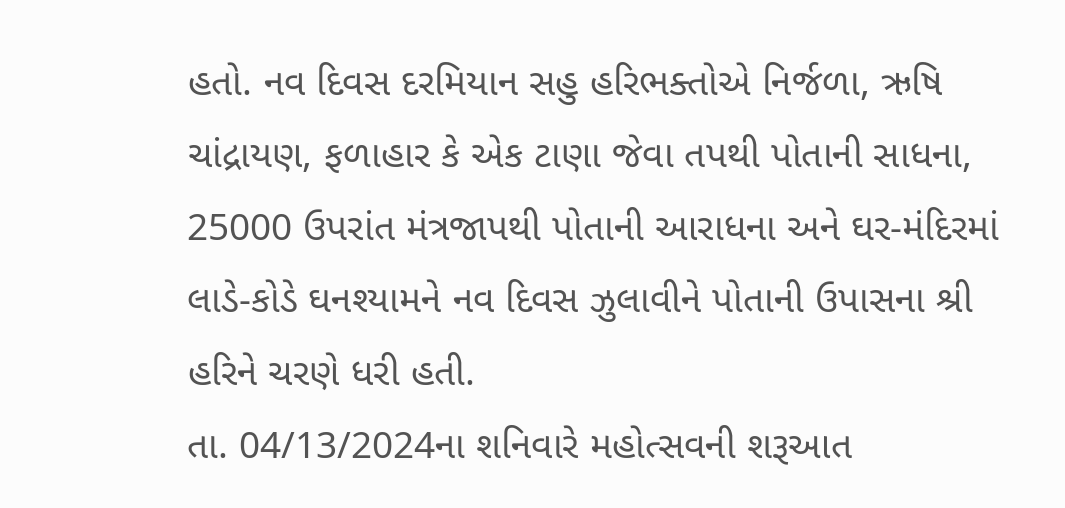હતો. નવ દિવસ દરમિયાન સહુ હરિભક્તોએ નિર્જળા, ઋષિ ચાંદ્રાયણ, ફળાહાર કે એક ટાણા જેવા તપથી પોતાની સાધના, 25000 ઉપરાંત મંત્રજાપથી પોતાની આરાધના અને ઘર-મંદિરમાં લાડે-કોડે ઘનશ્યામને નવ દિવસ ઝુલાવીને પોતાની ઉપાસના શ્રી હરિને ચરણે ધરી હતી.
તા. 04/13/2024ના શનિવારે મહોત્સવની શરૂઆત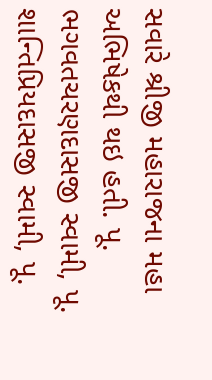સવારે શ્રીજી મહારાજના મહા અભિષેકથી થઇ હતી. પૂ. ભગવતચરણદાસજી સ્વામી, પૂ. શાન્તિપ્રિયદાસજી સ્વામી, પૂ.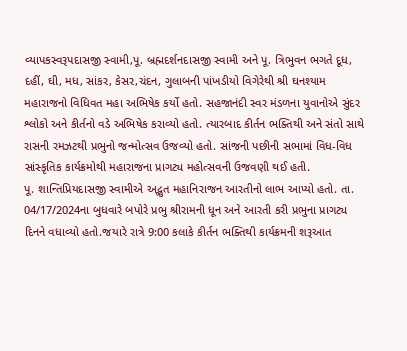વ્યાપકસ્વરૂપદાસજી સ્વામી,પૂ. બ્રહ્મદર્શનદાસજી સ્વામી અને પૂ. ત્રિભુવન ભગતે દૂધ, દહીં, ઘી, મધ, સાંકર, કેસર,ચંદન, ગુલાબની પાંખડીયો વિગેરેથી શ્રી ઘનશ્યામ મહારાજનો વિધિવત મહા અભિષેક કર્યો હતો. સહજાનંદી સ્વર મંડળના યુવાનોએ સુંદર શ્લોકો અને કીર્તનો વડે અભિષેક કરાવ્યો હતો. ત્યારબાદ કીર્તન ભક્તિથી અને સંતો સાથે રાસની રમઝટથી પ્રભુનો જન્મોત્સવ ઉજવ્યો હતો. સાંજની પછીની સભામાં વિધ-વિધ સાંસ્કૃતિક કાર્યક્રમોથી મહારાજના પ્રાગટ્ય મહોત્સવની ઉજવણી થઈ હતી.
પૂ. શાન્તિપ્રિયદાસજી સ્વામીએ અદ્ભુત મહાનિરાજન આરતીનો લાભ આપ્યો હતો. તા. 04/17/2024ના બુધવારે બપોરે પ્રભુ શ્રીરામની ધૂન અને આરતી કરી પ્રભુના પ્રાગટ્ય દિનને વધાવ્યો હતો.જયારે રાત્રે 9:00 કલાકે કીર્તન ભક્તિથી કાર્યક્રમની શરૂઆત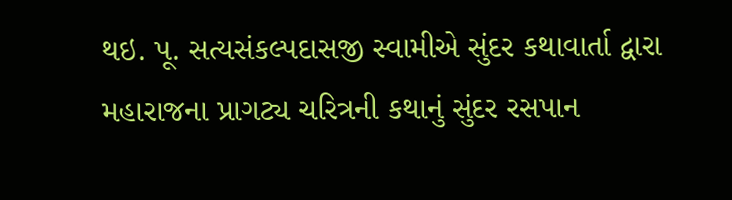થઇ. પૂ. સત્યસંકલ્પદાસજી સ્વામીએ સુંદર કથાવાર્તા દ્વારા મહારાજના પ્રાગટ્ય ચરિત્રની કથાનું સુંદર રસપાન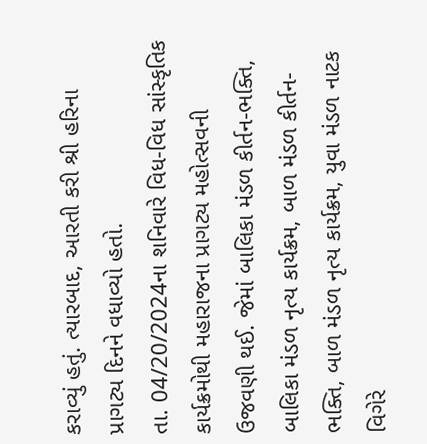કરાવ્યું હતું. ત્યારબાદ, આરતી કરી શ્રી હરિના પ્રાગટ્ય દિનને વધાવ્યો હતો.
તા. 04/20/2024ના શનિવારે વિધ-વિધ સાંસ્કૃતિક કાર્યક્રમોથી મહારાજના પ્રાગટ્ય મહોત્સવની ઉજવણી થઈ. જેમાં બાલિકા મંડળ કીર્તન-ભક્તિ, બાલિકા મંડળ નૃત્ય કાર્યક્રમ, બાળ મંડળ કીર્તન-ભક્તિ, બાળ મંડળ નૃત્ય કાર્યક્રમ, યુવા મંડળ નાટક વિગેરે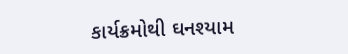કાર્યક્રમોથી ઘનશ્યામ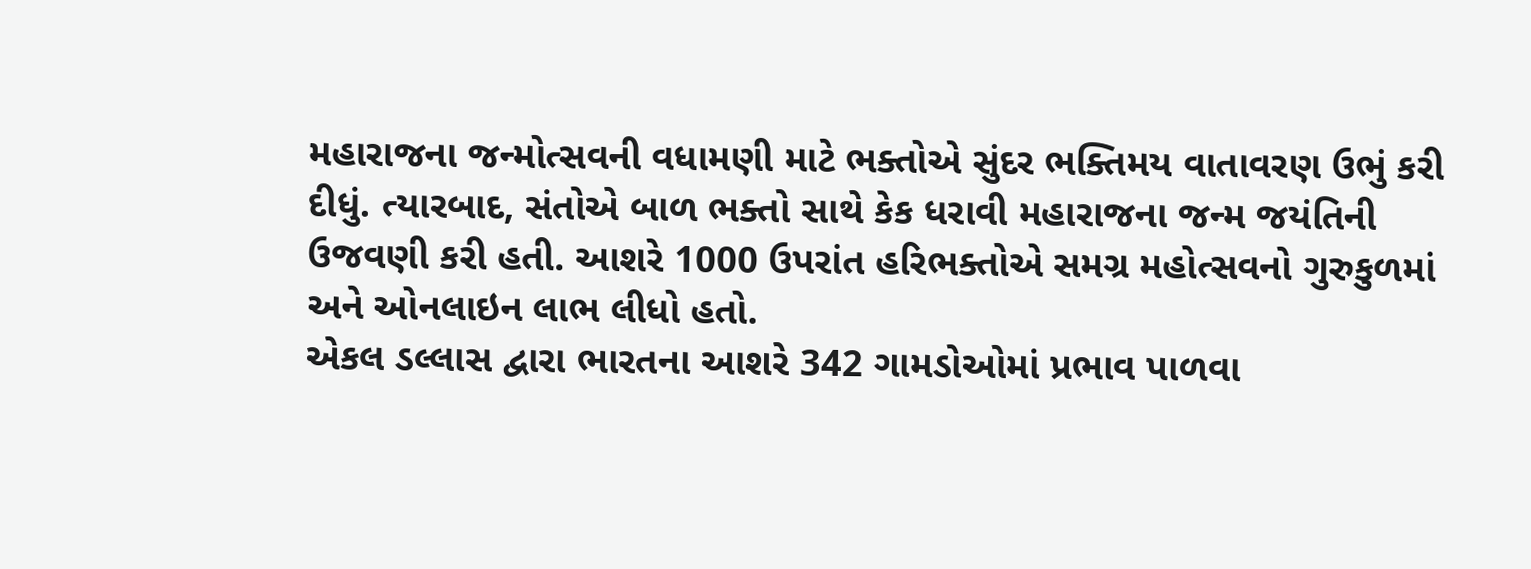મહારાજના જન્મોત્સવની વધામણી માટે ભક્તોએ સુંદર ભક્તિમય વાતાવરણ ઉભું કરી દીધું. ત્યારબાદ, સંતોએ બાળ ભક્તો સાથે કેક ધરાવી મહારાજના જન્મ જયંતિની ઉજવણી કરી હતી. આશરે 1000 ઉપરાંત હરિભક્તોએ સમગ્ર મહોત્સવનો ગુરુકુળમાં અને ઓનલાઇન લાભ લીધો હતો.
એકલ ડલ્લાસ દ્વારા ભારતના આશરે 342 ગામડોઓમાં પ્રભાવ પાળવા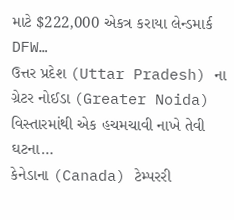માટે $222,000 એકત્ર કરાયા લેન્ડમાર્ક DFW…
ઉત્તર પ્રદેશ (Uttar Pradesh) ના ગ્રેટર નોઈડા (Greater Noida) વિસ્તારમાંથી એક હચમચાવી નાખે તેવી ઘટના…
કેનેડાના (Canada) ટેમ્પરરી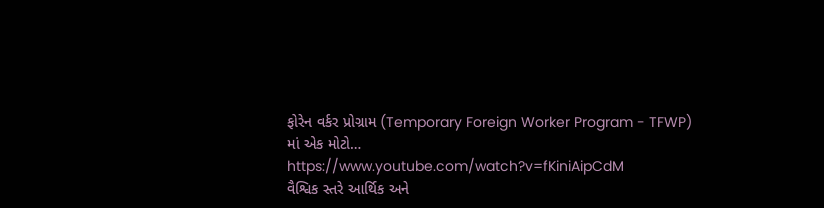ફોરેન વર્કર પ્રોગ્રામ (Temporary Foreign Worker Program - TFWP) માં એક મોટો…
https://www.youtube.com/watch?v=fKiniAipCdM
વૈશ્વિક સ્તરે આર્થિક અને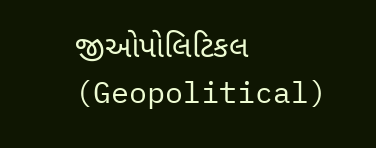જીઓપોલિટિકલ (Geopolitical)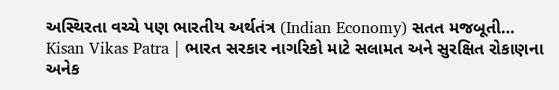અસ્થિરતા વચ્ચે પણ ભારતીય અર્થતંત્ર (Indian Economy) સતત મજબૂતી…
Kisan Vikas Patra | ભારત સરકાર નાગરિકો માટે સલામત અને સુરક્ષિત રોકાણના અનેક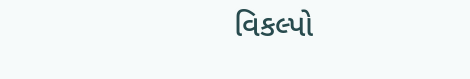વિકલ્પો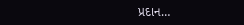પ્રદાન…